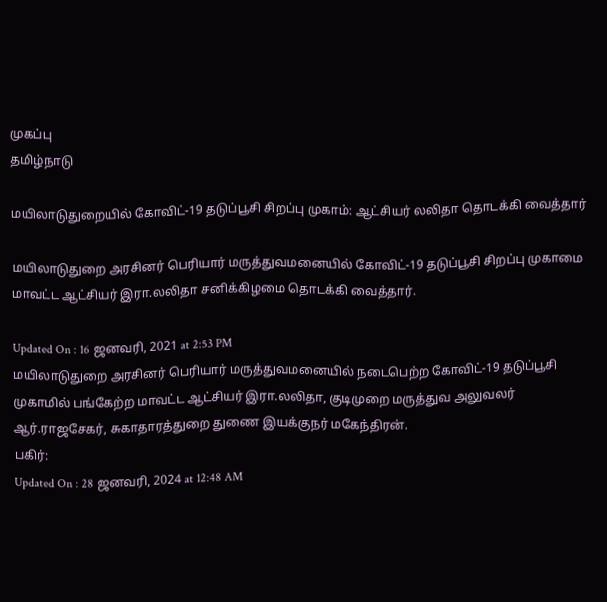முகப்பு
தமிழ்நாடு

மயிலாடுதுறையில் கோவிட்-19 தடுப்பூசி சிறப்பு முகாம்: ஆட்சியர் லலிதா தொடக்கி வைத்தார்

மயிலாடுதுறை அரசினர் பெரியார் மருத்துவமனையில் கோவிட்-19 தடுப்பூசி சிறப்பு முகாமை மாவட்ட ஆட்சியர் இரா.லலிதா சனிக்கிழமை தொடக்கி வைத்தார்.

Updated On : 16 ஜனவரி, 2021 at 2:53 PM
மயிலாடுதுறை அரசினர் பெரியார் மருத்துவமனையில் நடைபெற்ற கோவிட்-19 தடுப்பூசி முகாமில் பங்கேற்ற மாவட்ட ஆட்சியர் இரா.லலிதா, குடிமுறை மருத்துவ அலுவலர் ஆர்.ராஜசேகர், சுகாதாரத்துறை துணை இயக்குநர் மகேந்திரன்.
பகிர்:
Updated On : 28 ஜனவரி, 2024 at 12:48 AM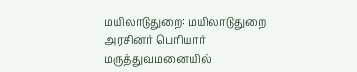மயிலாடுதுறை: மயிலாடுதுறை அரசினர் பெரியார் மருத்துவமனையில்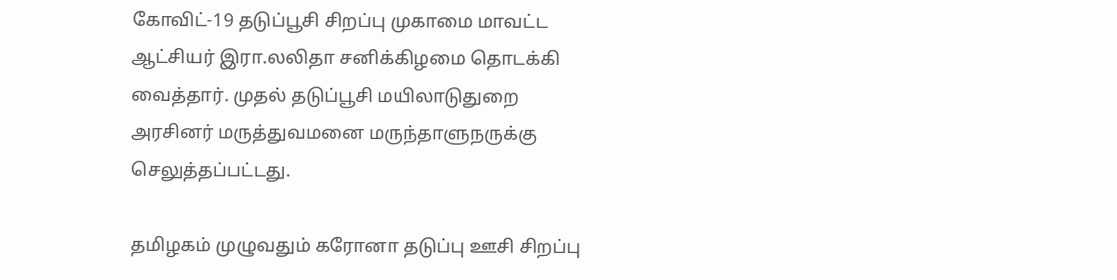கோவிட்-19 தடுப்பூசி சிறப்பு முகாமை மாவட்ட ஆட்சியர் இரா.லலிதா சனிக்கிழமை தொடக்கி வைத்தார். முதல் தடுப்பூசி மயிலாடுதுறை அரசினர் மருத்துவமனை மருந்தாளுநருக்கு செலுத்தப்பட்டது.

தமிழகம் முழுவதும் கரோனா தடுப்பு ஊசி சிறப்பு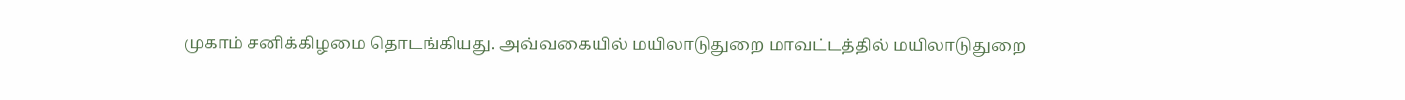முகாம் சனிக்கிழமை தொடங்கியது. அவ்வகையில் மயிலாடுதுறை மாவட்டத்தில் மயிலாடுதுறை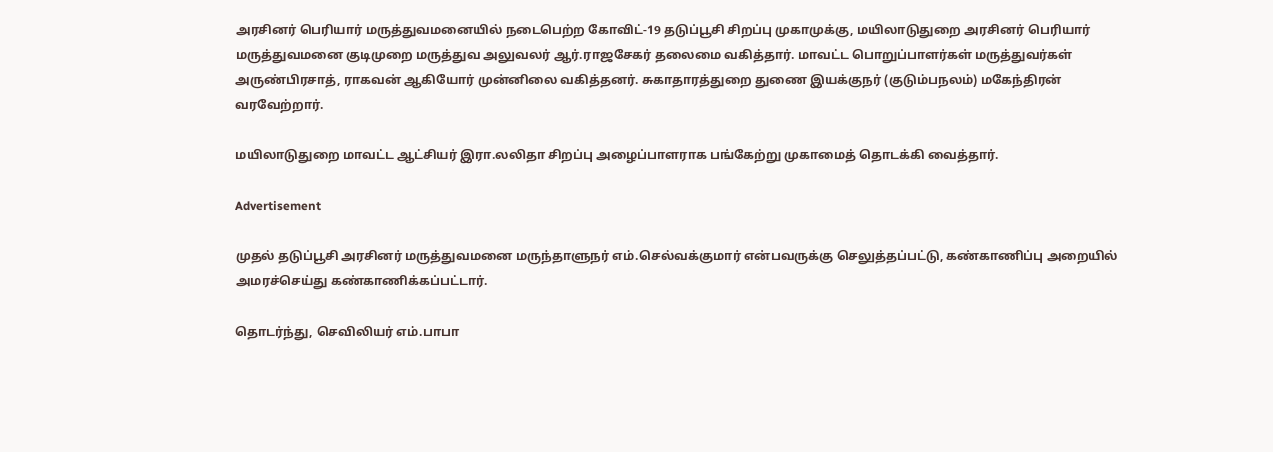அரசினர் பெரியார் மருத்துவமனையில் நடைபெற்ற கோவிட்-19 தடுப்பூசி சிறப்பு முகாமுக்கு, மயிலாடுதுறை அரசினர் பெரியார் மருத்துவமனை குடிமுறை மருத்துவ அலுவலர் ஆர்.ராஜசேகர் தலைமை வகித்தார். மாவட்ட பொறுப்பாளர்கள் மருத்துவர்கள் அருண்பிரசாத், ராகவன் ஆகியோர் முன்னிலை வகித்தனர். சுகாதாரத்துறை துணை இயக்குநர் (குடும்பநலம்) மகேந்திரன் வரவேற்றார்.

மயிலாடுதுறை மாவட்ட ஆட்சியர் இரா.லலிதா சிறப்பு அழைப்பாளராக பங்கேற்று முகாமைத் தொடக்கி வைத்தார்.

Advertisement

முதல் தடுப்பூசி அரசினர் மருத்துவமனை மருந்தாளுநர் எம்.செல்வக்குமார் என்பவருக்கு செலுத்தப்பட்டு, கண்காணிப்பு அறையில் அமரச்செய்து கண்காணிக்கப்பட்டார்.

தொடர்ந்து, செவிலியர் எம்.பாபா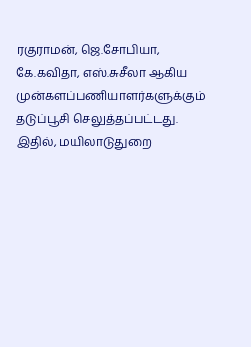ரகுராமன், ஜெ.சோபியா, கே.கவிதா, எஸ்.சுசீலா ஆகிய முன்களப்பணியாளர்களுக்கும் தடுப்பூசி செலுத்தப்பட்டது. இதில், மயிலாடுதுறை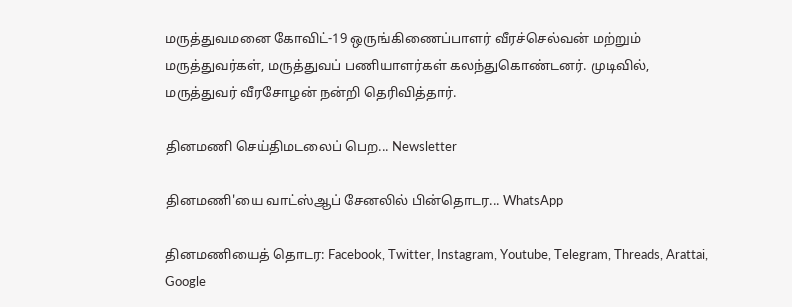மருத்துவமனை கோவிட்-19 ஒருங்கிணைப்பாளர் வீரச்செல்வன் மற்றும் மருத்துவர்கள், மருத்துவப் பணியாளர்கள் கலந்துகொண்டனர். முடிவில், மருத்துவர் வீரசோழன் நன்றி தெரிவித்தார்.

தினமணி செய்திமடலைப் பெற... Newsletter

தினமணி'யை வாட்ஸ்ஆப் சேனலில் பின்தொடர... WhatsApp

தினமணியைத் தொடர: Facebook, Twitter, Instagram, Youtube, Telegram, Threads, Arattai, Google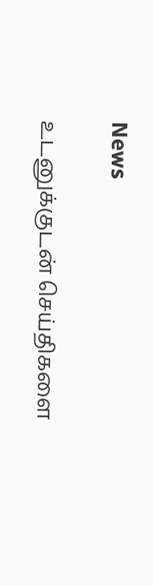News

உடனுக்குடன் செய்திகளை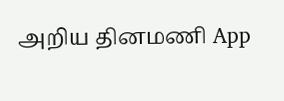அறிய தினமணி App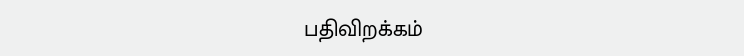பதிவிறக்கம்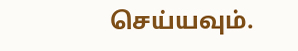செய்யவும்.